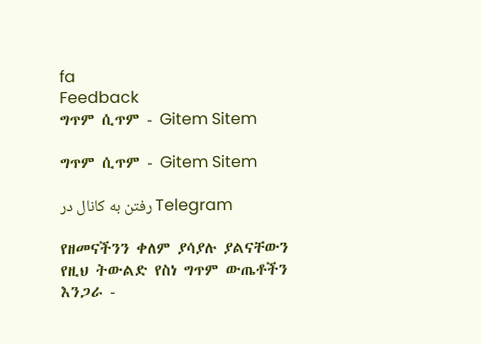fa
Feedback
ግጥም ሲጥም - Gitem Sitem

ግጥም ሲጥም - Gitem Sitem

رفتن به کانال در Telegram

የዘመናችንን ቀለም ያሳያሉ ያልናቸውን የዚህ ትውልድ የስነ ግጥም ውጤቶችን እንጋራ -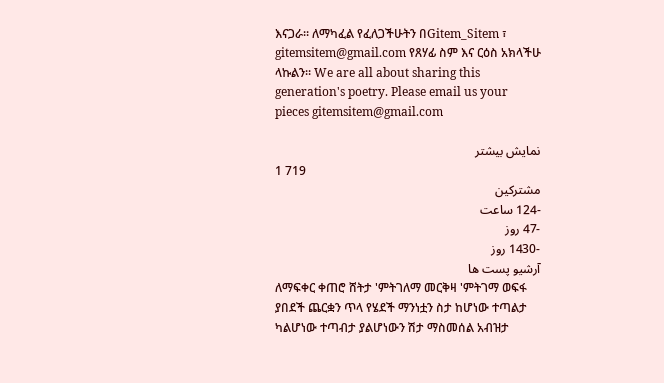እናጋራ። ለማካፈል የፈለጋችሁትን በGitem_Sitem ፣ gitemsitem@gmail.com የጸሃፊ ስም እና ርዕስ አክላችሁ ላኩልን። We are all about sharing this generation's poetry. Please email us your pieces gitemsitem@gmail.com

نمایش بیشتر
1 719
مشترکین
-124 ساعت
-47 روز
-1430 روز
آرشیو پست ها
ለማፍቀር ቀጠሮ ሸትታ 'ምትገለማ መርቅዛ 'ምትገማ ወፍፋ ያበደች ጨርቋን ጥላ የሄደች ማንነቷን ስታ ከሆነው ተጣልታ ካልሆነው ተጣብታ ያልሆነውን ሽታ ማስመሰል አብዝታ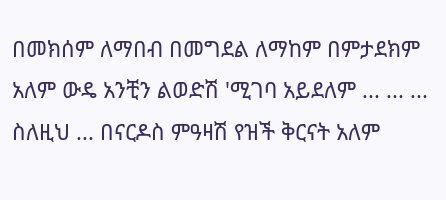በመክሰም ለማበብ በመግደል ለማከም በምታደክም አለም ውዴ አንቺን ልወድሽ 'ሚገባ አይደለም ... ... ... ስለዚህ ... በናርዶስ ምዓዛሽ የዝች ቅርናት አለም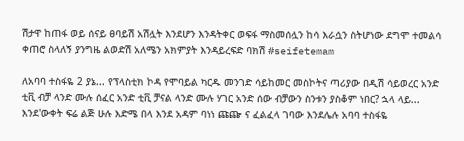ሽታዋ ከጠፋ ወይ ሰናይ ፀባይሽ አሽሏት እንደሆን እንዳትቀር ወፍፋ ማስመሰሏን ከሳ እራሷን ስትሆነው ደግሞ ተመልሳ ቀጠሮ ስላለኝ ያንግዜ ልወድሽ አለሜን አክምያት እንዳይረፍድ ባክሽ #seifetemam

ለአባባ ተስፋዬ 2 ያኔ... የፕላስቲክ ኮዳ የሞባይል ካርዱ መንገድ ሳይከመር መስኮትና ጣሪያው በዲሽ ሳይወረር አንድ ቲቪ ብቻ ላንድ ሙሉ ሰፈር አንድ ቲቪ ቻናል ላንድ ሙሉ ሃገር አንድ ሰው ብቻውን ስንቱን ያስቆም ነበር? ኋላ ላይ... እንደ'ውቀት ፍሬ ልጅ ሁሉ እድሜ በላ እንደ አዳም ባነነ ጩጬ ና ፈልፈላ ገባው እንደሌሉ አባባ ተስፋዬ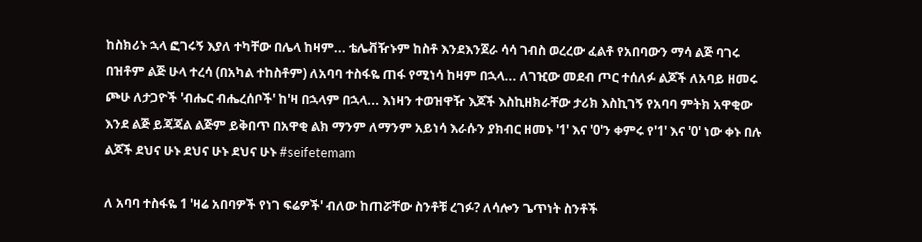ከስክሪኑ ኋላ ፎገሩኝ እያለ ተካቸው በሌላ ከዛም... ቴሌቭዥኑም ከስቶ እንደእንጀራ ሳሳ ገብስ ወረረው ፈልቶ የአበባውን ማሳ ልጅ ባገሩ በዝቶም ልጅ ሁላ ተረሳ (በአካል ተከስቶም) ለአባባ ተስፋዬ ጠፋ የሚነሳ ከዛም በኋላ... ለገዢው መደብ ጦር ተሰለፉ ልጆች ለአባይ ዘመሩ ጮሁ ለታጋዮች 'ብሔር ብሔረሰቦች' ከ'ዛ በኋላም በኋላ... እነዛን ተወዝዋዥ እጆች እስኪዘክራቸው ታሪክ እስኪገኝ የአባባ ምትክ አዋቂው እንደ ልጅ ይጃጃል ልጅም ይቅበጥ በአዋቂ ልክ ማንም ለማንም አይነሳ እራሱን ያክብር ዘመኑ '1' እና '0'ን ቀምሩ የ'1' እና '0' ነው ቀኑ በሉ ልጆች ደህና ሁኑ ደህና ሁኑ ደህና ሁኑ #seifetemam

ለ አባባ ተስፋዬ 1 'ዛሬ አበባዎች የነገ ፍሬዎች' ብለው ከጠሯቸው ስንቶቹ ረገፉ? ለሳሎን ጌጥነት ስንቶች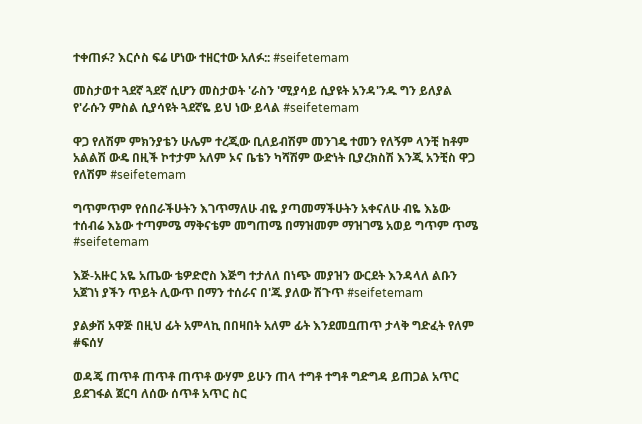ተቀጠፉ? እርሶስ ፍሬ ሆነው ተዘርተው አለፉ:: #seifetemam

መስታወተ ጓደኛ ጓደኛ ሲሆን መስታወት 'ራስን 'ሚያሳይ ሲያዩት አንዳ'ንዱ ግን ይለያል የ'ራሱን ምስል ሲያሳዩት ጓደኛዬ ይህ ነው ይላል #seifetemam

ዋጋ የለሽም ምክንያቴን ሁሌም ተረጂው ቢለይብሽም መንገዴ ተመን የለኝም ላንቺ ከቶም አልልሽ ውዴ በዚች ኮተታም አለም ኦና ቤቴን ካሻሽም ውድነት ቢያረክስሽ እንጂ አንቺስ ዋጋ የለሽም #seifetemam

ግጥምጥም የሰበራችሁትን እገጥማለሁ ብዬ ያጣመማችሁትን አቀናለሁ ብዬ እኔው ተሰብሬ እኔው ተጣምሜ ማቅናቴም መግጠሜ በማዝመም ማዝገሜ አወይ ግጥም ጥሜ #seifetemam

እጅ-አዙር አዬ አጤው ቴዎድሮስ እጅግ ተታለለ በነጭ መያዝን ውርደት እንዳላለ ልቡን አጀገነ ያችን ጥይት ሊውጥ በማን ተሰራና በ'ጁ ያለው ሽጉጥ #seifetemam

ያልቃሽ አዋጅ በዚህ ፊት አምላኪ በበዛበት አለም ፊት እንደመቧጠጥ ታላቅ ግድፈት የለም #ፍሰሃ

ወዳጄ ጠጥቶ ጠጥቶ ጠጥቶ ውሃም ይሁን ጠላ ተግቶ ተግቶ ግድግዳ ይጠጋል አጥር ይደገፋል ጀርባ ለሰው ሰጥቶ አጥር ስር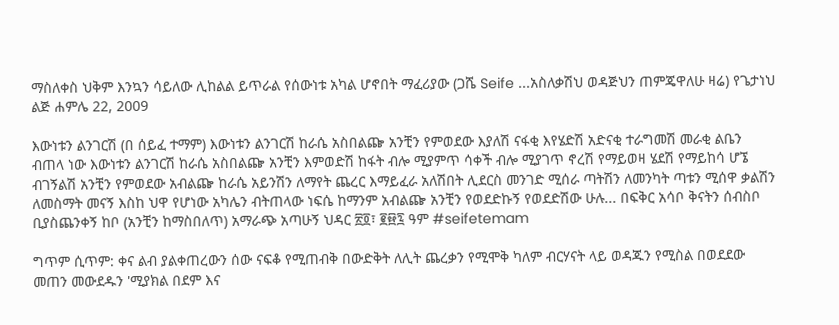ማስለቀስ ህቅም እንኳን ሳይለው ሊከልል ይጥራል የሰውነቱ አካል ሆኖበት ማፈሪያው (ጋሼ Seife ...አስለቃሽህ ወዳጅህን ጠምጄዋለሁ ዛሬ) የጌታነህ ልጅ ሐምሌ 22, 2009

እውነቱን ልንገርሽ (በ ሰይፈ ተማም) እውነቱን ልንገርሽ ከራሴ አስበልጬ አንቺን የምወደው እያለሽ ናፋቂ እየሄድሽ አድናቂ ተራግመሽ መራቂ ልቤን ብጠላ ነው እውነቱን ልንገርሽ ከራሴ አስበልጬ አንቺን እምወድሽ ከፋት ብሎ ሚያምጥ ሳቀች ብሎ ሚያገጥ ኖረሽ የማይወዛ ሄደሽ የማይከሳ ሆኜ ብገኝልሽ አንቺን የምወደው አብልጬ ከራሴ አይንሽን ለማየት ጨረር እማይፈራ አለሽበት ሊደርስ መንገድ ሚሰራ ጣትሽን ለመንካት ጣቱን ሚሰዋ ቃልሽን ለመስማት መናኝ እስከ ህዋ የሆነው አካሌን ብትጠላው ነፍሴ ከማንም አብልጬ አንቺን የወደድኩኝ የወደድሽው ሁሉ... በፍቅር አሳቦ ቅናትን ሰብስቦ ቢያስጨንቀኝ ከቦ (አንቺን ከማስበለጥ) አማራጭ አጣሁኝ ህዳር ፳፬፣ ፪፼፯ ዓም #seifetemam

ግጥም ሲጥም: ቀና ልብ ያልቀጠረውን ሰው ናፍቆ የሚጠብቅ በውድቅት ለሊት ጨረቃን የሚሞቅ ካለም ብርሃናት ላይ ወዳጁን የሚስል በወደደው መጠን መውደዱን 'ሚያክል በደም እና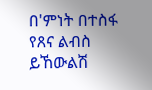በ'ምነት በተስፋ የጸና ልብስ ይኸውልሽ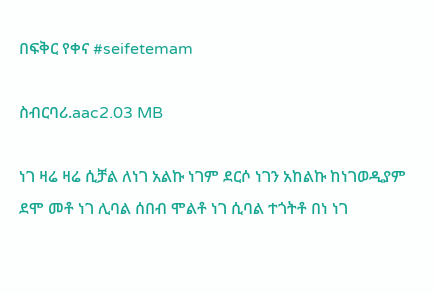በፍቅር የቀና #seifetemam

ስብርባሪ.aac2.03 MB

ነገ ዛሬ ዛሬ ሲቻል ለነገ አልኩ ነገም ደርሶ ነገን አከልኩ ከነገወዲያም ደሞ መቶ ነገ ሊባል ሰበብ ሞልቶ ነገ ሲባል ተጎትቶ በነ ነገ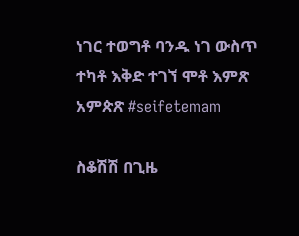ነገር ተወግቶ ባንዱ ነገ ውስጥ ተካቶ እቅድ ተገኘ ሞቶ እምጽ አምጵጽ #seifetemam

ስቆሽሽ በጊዜ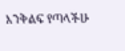እንቅልፍ የጣላችሁ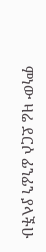ምነው ዛሬ ደርሶ ፊንፊን ያላችሁ